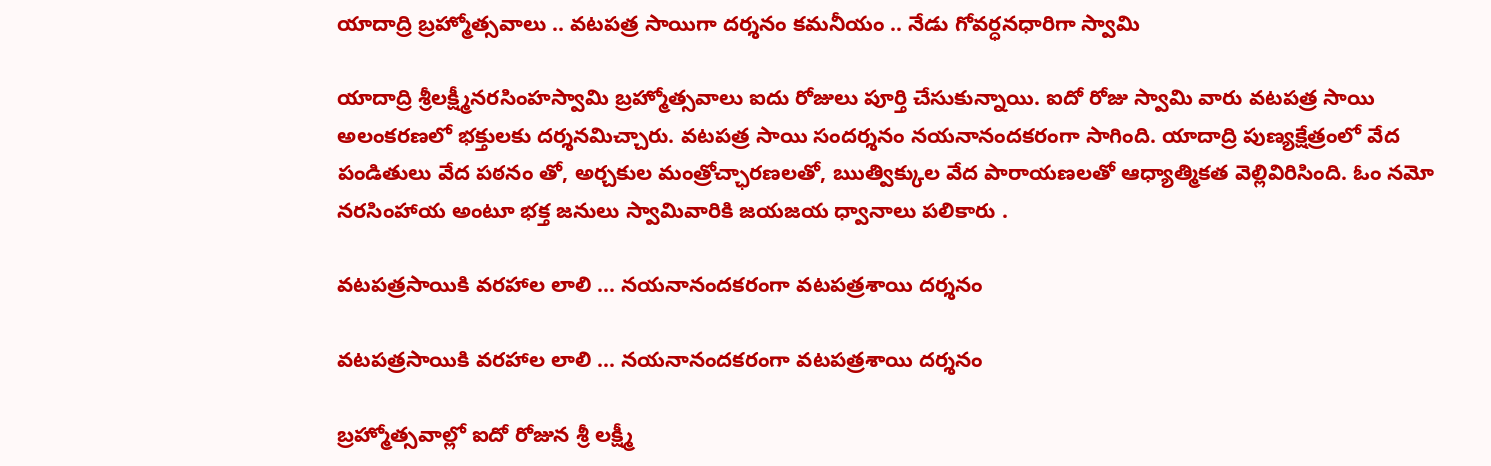యాదాద్రి బ్రహ్మోత్సవాలు .. వటపత్ర సాయిగా దర్శనం కమనీయం .. నేడు గోవర్ధనధారిగా స్వామి

యాదాద్రి శ్రీలక్ష్మీనరసింహస్వామి బ్రహ్మోత్సవాలు ఐదు రోజులు పూర్తి చేసుకున్నాయి. ఐదో రోజు స్వామి వారు వటపత్ర సాయి అలంకరణలో భక్తులకు దర్శనమిచ్చారు. వటపత్ర సాయి సందర్శనం నయనానందకరంగా సాగింది. యాదాద్రి పుణ్యక్షేత్రంలో వేద పండితులు వేద పఠనం తో, అర్చకుల మంత్రోచ్ఛారణలతో, ఋత్విక్కుల వేద పారాయణలతో ఆధ్యాత్మికత వెల్లివిరిసింది. ఓం నమో నరసింహాయ అంటూ భక్త జనులు స్వామివారికి జయజయ ధ్వానాలు పలికారు .

వటపత్రసాయికి వరహాల లాలి ... నయనానందకరంగా వటపత్రశాయి దర్శనం

వటపత్రసాయికి వరహాల లాలి ... నయనానందకరంగా వటపత్రశాయి దర్శనం

బ్రహ్మోత్సవాల్లో ఐదో రోజున శ్రీ లక్ష్మీ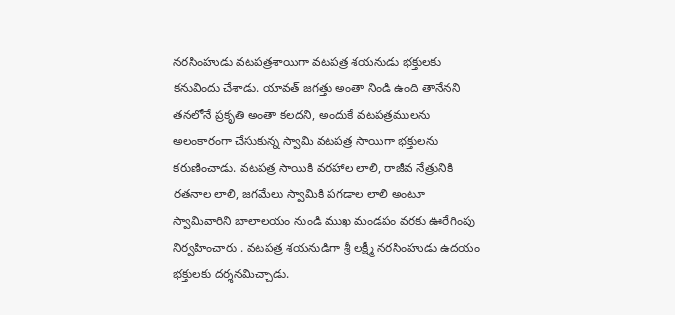నరసింహుడు వటపత్రశాయిగా వటపత్ర శయనుడు భక్తులకు కనువిందు చేశాడు. యావత్ జగత్తు అంతా నిండి ఉంది తానేనని తనలోనే ప్రకృతి అంతా కలదని, అందుకే వటపత్రములను అలంకారంగా చేసుకున్న స్వామి వటపత్ర సాయిగా భక్తులను కరుణించాడు. వటపత్ర సాయికి వరహాల లాలి, రాజీవ నేత్రునికి రతనాల లాలి, జగమేలు స్వామికి పగడాల లాలి అంటూ స్వామివారిని బాలాలయం నుండి ముఖ మండపం వరకు ఊరేగింపు నిర్వహించారు . వటపత్ర శయనుడిగా శ్రీ లక్ష్మీ నరసింహుడు ఉదయం భక్తులకు దర్శనమిచ్చాడు.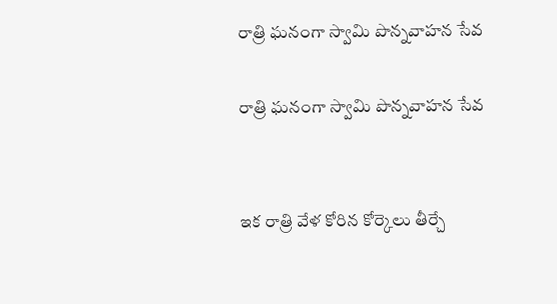రాత్రి ఘనంగా స్వామి పొన్నవాహన సేవ

రాత్రి ఘనంగా స్వామి పొన్నవాహన సేవ


ఇక రాత్రి వేళ కోరిన కోర్కెలు తీర్చే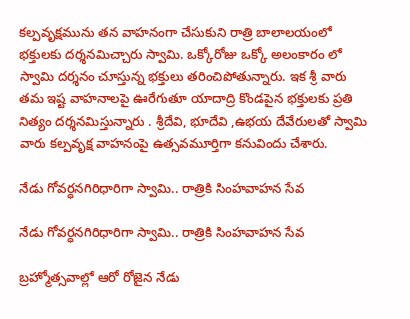కల్పవృక్షమును తన వాహనంగా చేసుకుని రాత్రి బాలాలయంలో భక్తులకు దర్శనమిచ్చారు స్వామి. ఒక్కోరోజు ఒక్కో అలంకారం లో స్వామి దర్శనం చూస్తున్న భక్తులు తరించిపోతున్నారు. ఇక శ్రీ వారు తమ ఇష్ట వాహనాలపై ఊరేగుతూ యాదాద్రి కొండపైన భక్తులకు ప్రతి నిత్యం దర్శనమిస్తున్నారు . శ్రీదేవి, భూదేవి ,ఉభయ దేవేరులతో స్వామి వారు కల్పవృక్ష వాహనంపై ఉత్సవమూర్తిగా కనువిందు చేశారు.

నేడు గోవర్ధనగిరిధారిగా స్వామి.. రాత్రికి సింహవాహన సేవ

నేడు గోవర్ధనగిరిధారిగా స్వామి.. రాత్రికి సింహవాహన సేవ

బ్రహ్మోత్సవాల్లో ఆరో రోజైన నేడు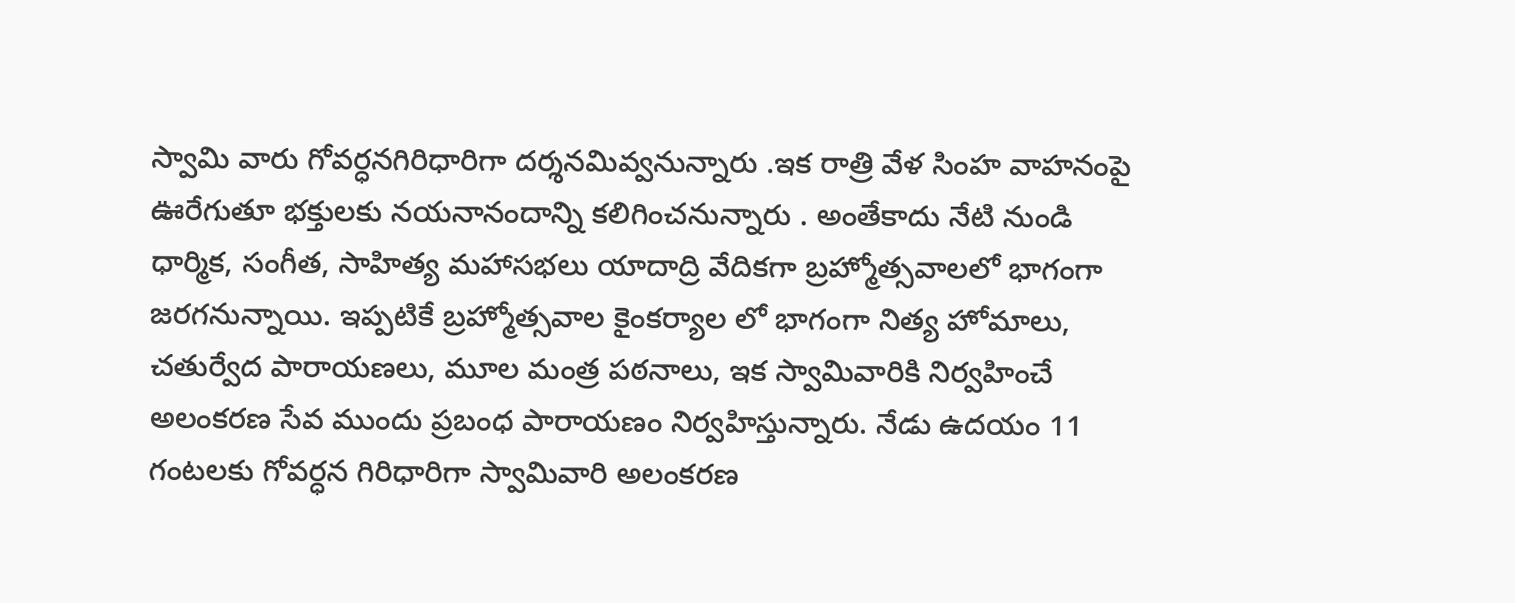స్వామి వారు గోవర్ధనగిరిధారిగా దర్శనమివ్వనున్నారు .ఇక రాత్రి వేళ సింహ వాహనంపై ఊరేగుతూ భక్తులకు నయనానందాన్ని కలిగించనున్నారు . అంతేకాదు నేటి నుండి ధార్మిక, సంగీత, సాహిత్య మహాసభలు యాదాద్రి వేదికగా బ్రహ్మోత్సవాలలో భాగంగా జరగనున్నాయి. ఇప్పటికే బ్రహ్మోత్సవాల కైంకర్యాల లో భాగంగా నిత్య హోమాలు, చతుర్వేద పారాయణలు, మూల మంత్ర పఠనాలు, ఇక స్వామివారికి నిర్వహించే అలంకరణ సేవ ముందు ప్రబంధ పారాయణం నిర్వహిస్తున్నారు. నేడు ఉదయం 11 గంటలకు గోవర్ధన గిరిధారిగా స్వామివారి అలంకరణ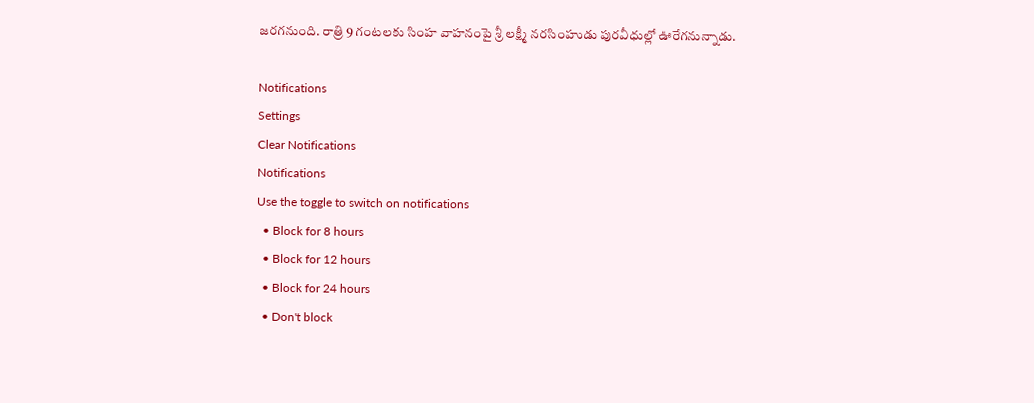జరగనుంది. రాత్రి 9 గంటలకు సింహ వాహనంపై శ్రీ లక్ష్మీ నరసింహుడు పురవీధుల్లో ఊరేగనున్నాడు.

Notifications
Settings
Clear Notifications
Notifications
Use the toggle to switch on notifications
  • Block for 8 hours
  • Block for 12 hours
  • Block for 24 hours
  • Don't block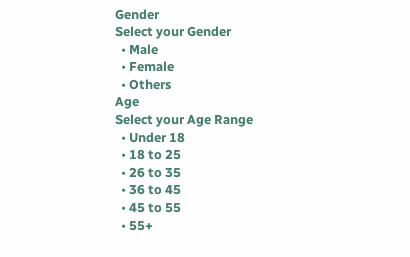Gender
Select your Gender
  • Male
  • Female
  • Others
Age
Select your Age Range
  • Under 18
  • 18 to 25
  • 26 to 35
  • 36 to 45
  • 45 to 55
  • 55+